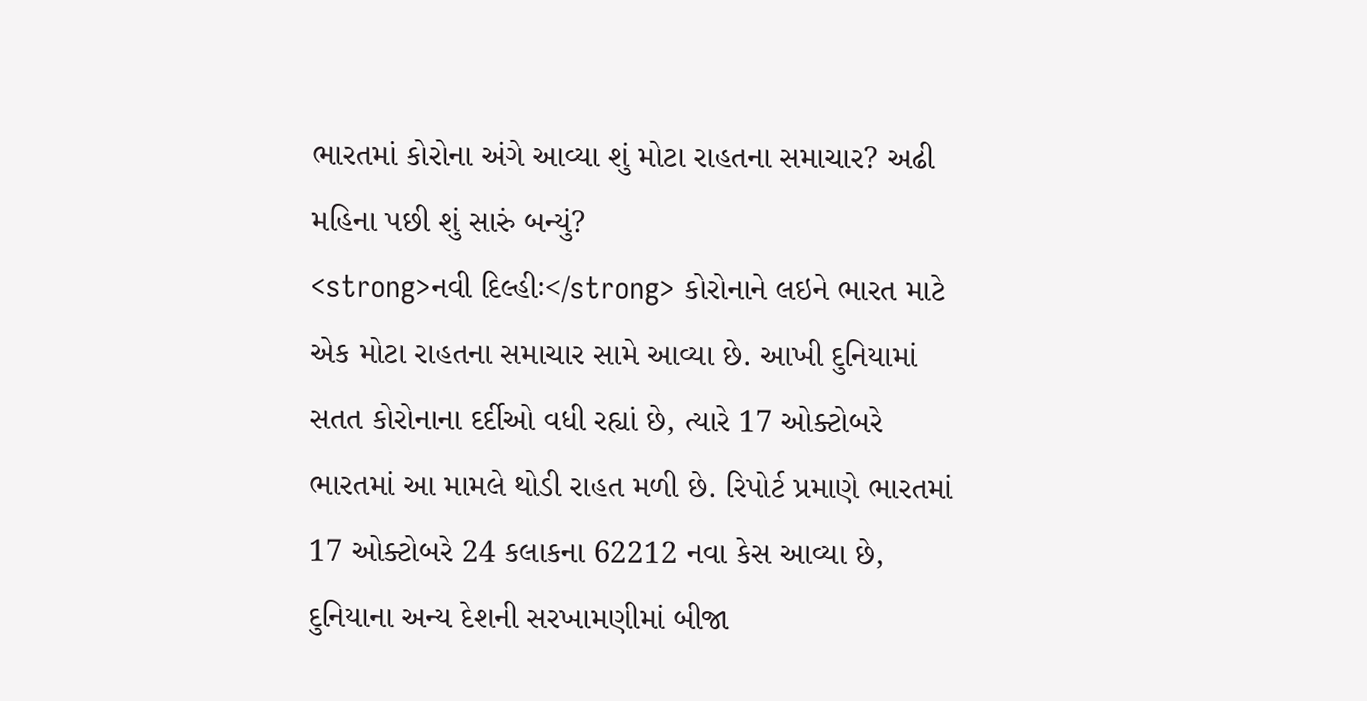ભારતમાં કોરોના અંગે આવ્યા શું મોટા રાહતના સમાચાર? અઢી મહિના પછી શું સારું બન્યું?
<strong>નવી દિલ્હીઃ</strong> કોરોનાને લઇને ભારત માટે એક મોટા રાહતના સમાચાર સામે આવ્યા છે. આખી દુનિયામાં સતત કોરોનાના દર્દીઓ વધી રહ્યાં છે, ત્યારે 17 ઓક્ટોબરે ભારતમાં આ મામલે થોડી રાહત મળી છે. રિપોર્ટ પ્રમાણે ભારતમાં 17 ઓક્ટોબરે 24 કલાકના 62212 નવા કેસ આવ્યા છે, દુનિયાના અન્ય દેશની સરખામણીમાં બીજા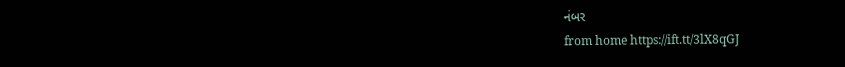નંબર
from home https://ift.tt/3lX8qGJ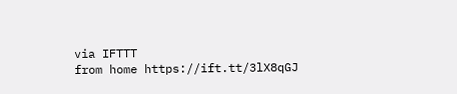via IFTTT
from home https://ift.tt/3lX8qGJ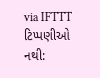via IFTTT
ટિપ્પણીઓ નથી: